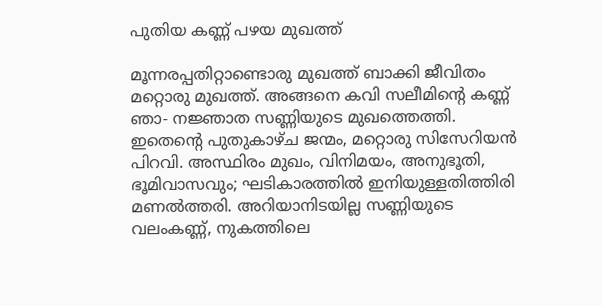പുതിയ കണ്ണ് പഴയ മുഖത്ത്

മൂന്നരപ്പതിറ്റാണ്ടൊരു മുഖത്ത് ബാക്കി ജീവിതം മറ്റൊരു മുഖത്ത്. അങ്ങനെ കവി സലീമിന്റെ കണ്ണ് ഞാ- നജ്ഞാത സണ്ണിയുടെ മുഖത്തെത്തി. ഇതെന്റെ പുതുകാഴ്ച ജന്മം, മറ്റൊരു സിസേറിയൻ പിറവി. അസ്ഥിരം മുഖം, വിനിമയം, അനുഭൂതി, ഭൂമിവാസവും; ഘടികാരത്തിൽ ഇനിയുള്ളതിത്തിരി മണൽത്തരി. അറിയാനിടയില്ല സണ്ണിയുടെ വലംകണ്ണ്, നുകത്തിലെ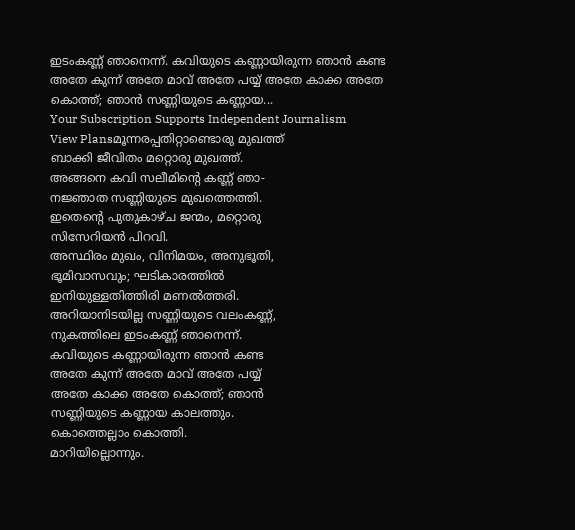ഇടംകണ്ണ് ഞാനെന്ന്. കവിയുടെ കണ്ണായിരുന്ന ഞാൻ കണ്ട അതേ കുന്ന് അതേ മാവ് അതേ പയ്യ് അതേ കാക്ക അതേ കൊത്ത്; ഞാൻ സണ്ണിയുടെ കണ്ണായ...
Your Subscription Supports Independent Journalism
View Plansമൂന്നരപ്പതിറ്റാണ്ടൊരു മുഖത്ത്
ബാക്കി ജീവിതം മറ്റൊരു മുഖത്ത്.
അങ്ങനെ കവി സലീമിന്റെ കണ്ണ് ഞാ-
നജ്ഞാത സണ്ണിയുടെ മുഖത്തെത്തി.
ഇതെന്റെ പുതുകാഴ്ച ജന്മം, മറ്റൊരു
സിസേറിയൻ പിറവി.
അസ്ഥിരം മുഖം, വിനിമയം, അനുഭൂതി,
ഭൂമിവാസവും; ഘടികാരത്തിൽ
ഇനിയുള്ളതിത്തിരി മണൽത്തരി.
അറിയാനിടയില്ല സണ്ണിയുടെ വലംകണ്ണ്,
നുകത്തിലെ ഇടംകണ്ണ് ഞാനെന്ന്.
കവിയുടെ കണ്ണായിരുന്ന ഞാൻ കണ്ട
അതേ കുന്ന് അതേ മാവ് അതേ പയ്യ്
അതേ കാക്ക അതേ കൊത്ത്; ഞാൻ
സണ്ണിയുടെ കണ്ണായ കാലത്തും.
കൊത്തെല്ലാം കൊത്തി.
മാറിയില്ലൊന്നും.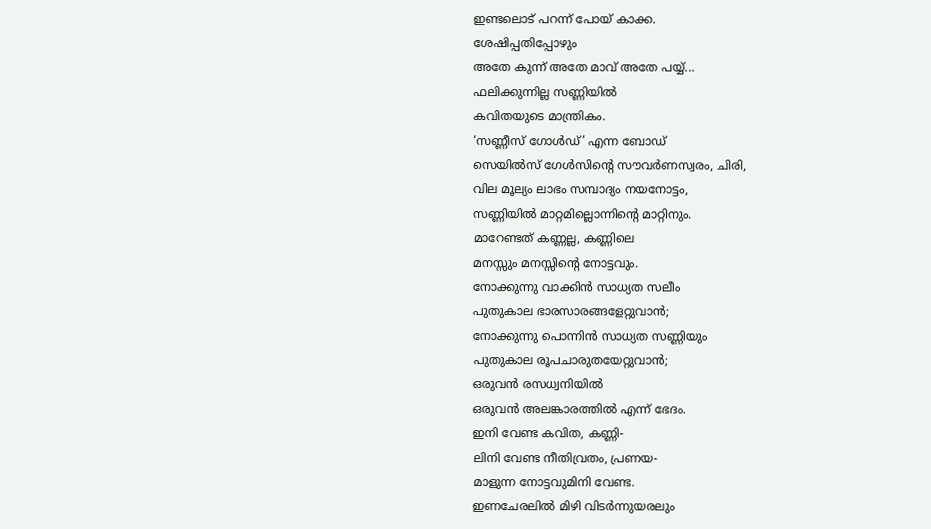ഇണ്ടലൊട് പറന്ന് പോയ് കാക്ക.
ശേഷിപ്പതിപ്പോഴും
അതേ കുന്ന് അതേ മാവ് അതേ പയ്യ്...
ഫലിക്കുന്നില്ല സണ്ണിയിൽ
കവിതയുടെ മാന്ത്രികം.
‘സണ്ണീസ് ഗോൾഡ്’ എന്ന ബോഡ്
സെയിൽസ് ഗേൾസിന്റെ സൗവർണസ്വരം, ചിരി,
വില മൂല്യം ലാഭം സമ്പാദ്യം നയനോട്ടം,
സണ്ണിയിൽ മാറ്റമില്ലൊന്നിന്റെ മാറ്റിനും.
മാറേണ്ടത് കണ്ണല്ല, കണ്ണിലെ
മനസ്സും മനസ്സിന്റെ നോട്ടവും.
നോക്കുന്നു വാക്കിൻ സാധ്യത സലീം
പുതുകാല ഭാരസാരങ്ങളേറ്റുവാൻ;
നോക്കുന്നു പൊന്നിൻ സാധ്യത സണ്ണിയും
പുതുകാല രൂപചാരുതയേറ്റുവാൻ;
ഒരുവൻ രസധ്വനിയിൽ
ഒരുവൻ അലങ്കാരത്തിൽ എന്ന് ഭേദം.
ഇനി വേണ്ട കവിത, കണ്ണി-
ലിനി വേണ്ട നീതിവ്രതം, പ്രണയ-
മാളുന്ന നോട്ടവുമിനി വേണ്ട.
ഇണചേരലിൽ മിഴി വിടർന്നുയരലും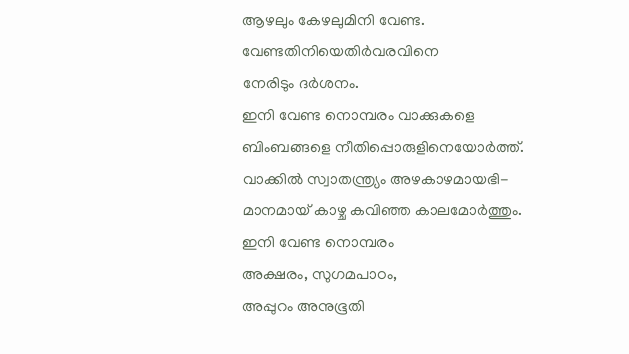ആഴലും കേഴലുമിനി വേണ്ട.
വേണ്ടതിനിയെതിർവരവിനെ
നേരിടും ദർശനം.
ഇനി വേണ്ട നൊമ്പരം വാക്കുകളെ
ബിംബങ്ങളെ നീതിപ്പൊരുളിനെയോർത്ത്.
വാക്കിൽ സ്വാതന്ത്ര്യം അഴകാഴമായഭി-
മാനമായ് കാഴ്ച കവിഞ്ഞ കാലമോർത്തും.
ഇനി വേണ്ട നൊമ്പരം
അക്ഷരം, സുഗമപാഠം,
അപ്പുറം അനുഭൂതി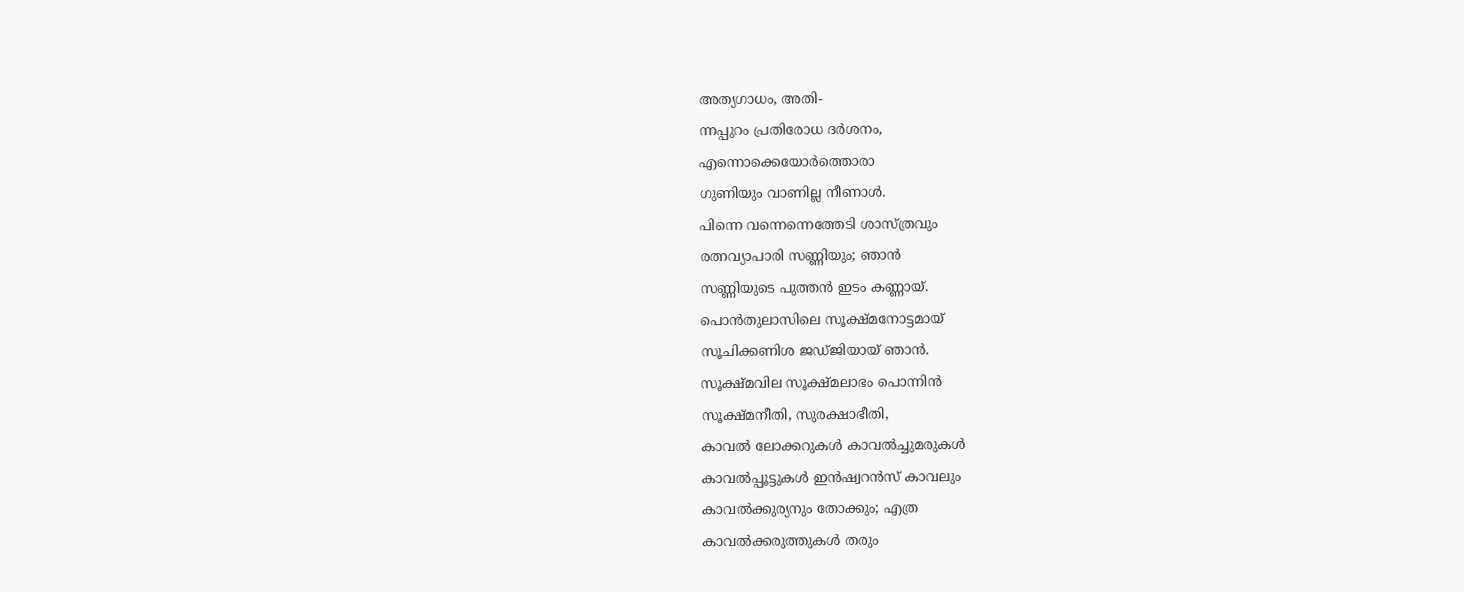അത്യഗാധം, അതി-
ന്നപ്പുറം പ്രതിരോധ ദർശനം,
എന്നൊക്കെയോർത്തൊരാ
ഗുണിയും വാണില്ല നീണാൾ.
പിന്നെ വന്നെന്നെത്തേടി ശാസ്ത്രവും
രത്നവ്യാപാരി സണ്ണിയും; ഞാൻ
സണ്ണിയുടെ പുത്തൻ ഇടം കണ്ണായ്.
പൊൻതുലാസിലെ സൂക്ഷ്മനോട്ടമായ്
സൂചിക്കണിശ ജഡ്ജിയായ് ഞാൻ.
സൂക്ഷ്മവില സൂക്ഷ്മലാഭം പൊന്നിൻ
സൂക്ഷ്മനീതി, സുരക്ഷാഭീതി,
കാവൽ ലോക്കറുകൾ കാവൽച്ചുമരുകൾ
കാവൽപ്പൂട്ടുകൾ ഇൻഷ്വറൻസ് കാവലും
കാവൽക്കുര്യനും തോക്കും; എത്ര
കാവൽക്കരുത്തുകൾ തരും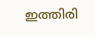ഇത്തിരി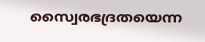സ്വൈരഭദ്രതയെന്ന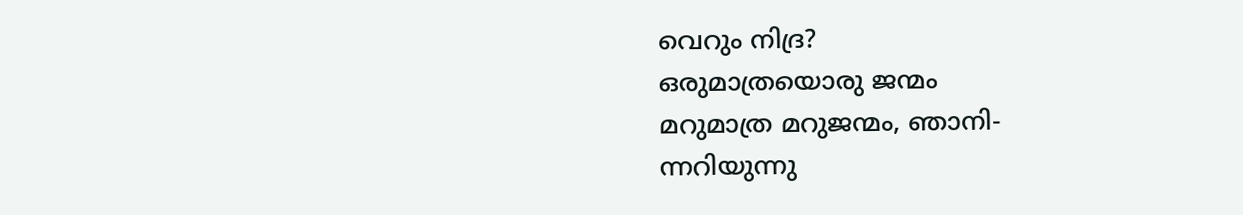വെറും നിദ്ര?
ഒരുമാത്രയൊരു ജന്മം
മറുമാത്ര മറുജന്മം, ഞാനി-
ന്നറിയുന്നു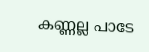കണ്ണല്ല പാടേ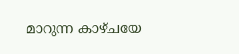മാറുന്ന കാഴ്ചയേ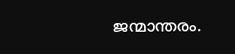ജന്മാന്തരം.